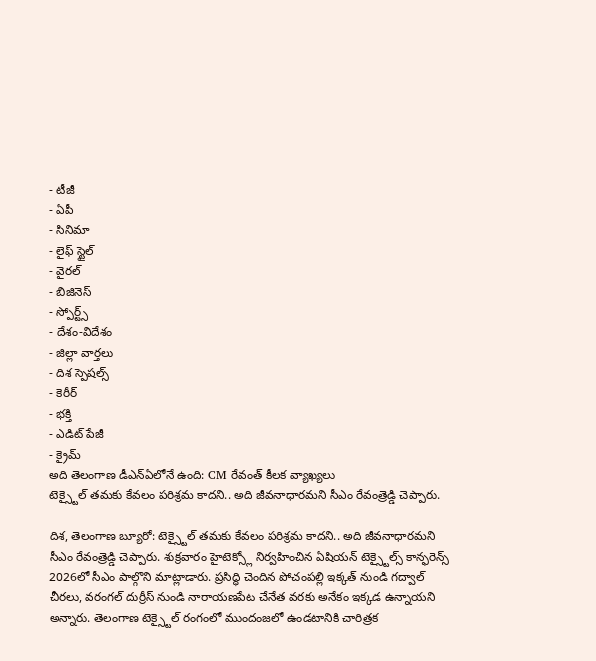- టీజీ
- ఏపీ
- సినిమా
- లైఫ్ స్టైల్
- వైరల్
- బిజినెస్
- స్పోర్ట్స్
- దేశం-విదేశం
- జిల్లా వార్తలు
- దిశ స్పెషల్స్
- కెరీర్
- భక్తి
- ఎడిట్ పేజీ
- క్రైమ్
అది తెలంగాణ డీఎన్ఏలోనే ఉంది: CM రేవంత్ కీలక వ్యాఖ్యలు
టెక్స్టైల్ తమకు కేవలం పరిశ్రమ కాదని.. అది జీవనాధారమని సీఎం రేవంత్రెడ్డి చెప్పారు.

దిశ, తెలంగాణ బ్యూరో: టెక్స్టైల్ తమకు కేవలం పరిశ్రమ కాదని.. అది జీవనాధారమని సీఎం రేవంత్రెడ్డి చెప్పారు. శుక్రవారం హైటెక్స్లో నిర్వహించిన ఏషియన్ టెక్స్టైల్స్ కాన్ఫరెన్స్ 2026లో సీఎం పాల్గొని మాట్లాడారు. ప్రసిద్ధి చెందిన పోచంపల్లి ఇక్కత్ నుండి గద్వాల్ చీరలు, వరంగల్ దుర్రీస్ నుండి నారాయణపేట చేనేత వరకు అనేకం ఇక్కడ ఉన్నాయని అన్నారు. తెలంగాణ టెక్స్టైల్ రంగంలో ముందంజలో ఉండటానికి చారిత్రక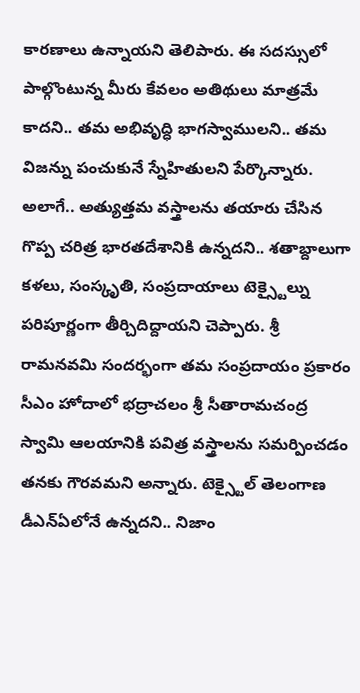కారణాలు ఉన్నాయని తెలిపారు. ఈ సదస్సులో పాల్గొంటున్న మీరు కేవలం అతిథులు మాత్రమే కాదని.. తమ అభివృద్ధి భాగస్వాములని.. తమ విజన్ను పంచుకునే స్నేహితులని పేర్కొన్నారు. అలాగే.. అత్యుత్తమ వస్త్రాలను తయారు చేసిన గొప్ప చరిత్ర భారతదేశానికి ఉన్నదని.. శతాబ్దాలుగా కళలు, సంస్కృతి, సంప్రదాయాలు టెక్స్టైల్ను పరిపూర్ణంగా తీర్చిదిద్దాయని చెప్పారు. శ్రీ రామనవమి సందర్భంగా తమ సంప్రదాయం ప్రకారం సీఎం హోదాలో భద్రాచలం శ్రీ సీతారామచంద్ర స్వామి ఆలయానికి పవిత్ర వస్త్రాలను సమర్పించడం తనకు గౌరవమని అన్నారు. టెక్స్టైల్ తెలంగాణ డీఎన్ఏలోనే ఉన్నదని.. నిజాం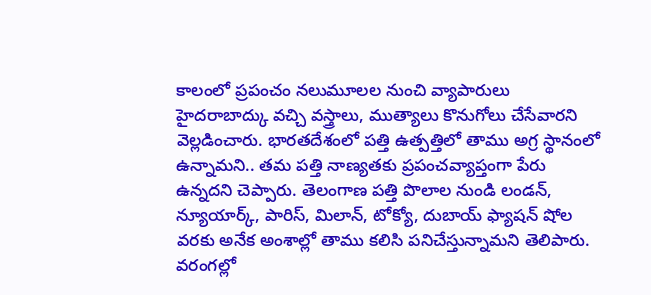కాలంలో ప్రపంచం నలుమూలల నుంచి వ్యాపారులు హైదరాబాద్కు వచ్చి వస్త్రాలు, ముత్యాలు కొనుగోలు చేసేవారని వెల్లడించారు. భారతదేశంలో పత్తి ఉత్పత్తిలో తాము అగ్ర స్థానంలో ఉన్నామని.. తమ పత్తి నాణ్యతకు ప్రపంచవ్యాప్తంగా పేరు ఉన్నదని చెప్పారు. తెలంగాణ పత్తి పొలాల నుండి లండన్, న్యూయార్క్, పారిస్, మిలాన్, టోక్యో, దుబాయ్ ఫ్యాషన్ షోల వరకు అనేక అంశాల్లో తాము కలిసి పనిచేస్తున్నామని తెలిపారు.
వరంగల్లో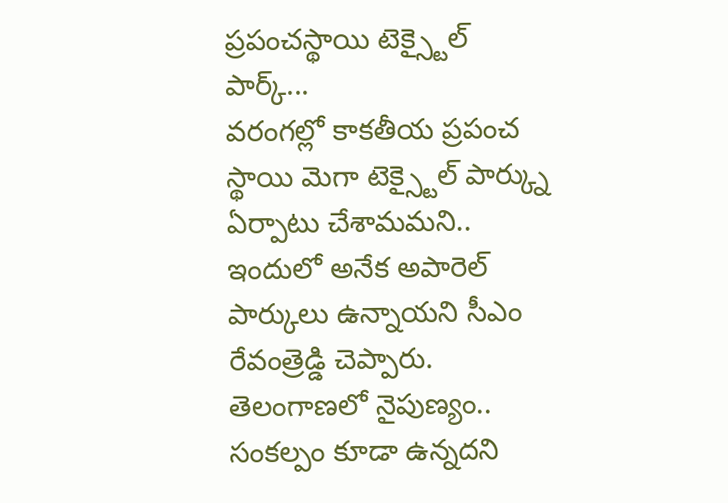ప్రపంచస్థాయి టెక్స్టైల్ పార్క్...
వరంగల్లో కాకతీయ ప్రపంచ స్థాయి మెగా టెక్స్టైల్ పార్క్ను ఏర్పాటు చేశామమని.. ఇందులో అనేక అపారెల్ పార్కులు ఉన్నాయని సీఎం రేవంత్రెడ్డి చెప్పారు. తెలంగాణలో నైపుణ్యం.. సంకల్పం కూడా ఉన్నదని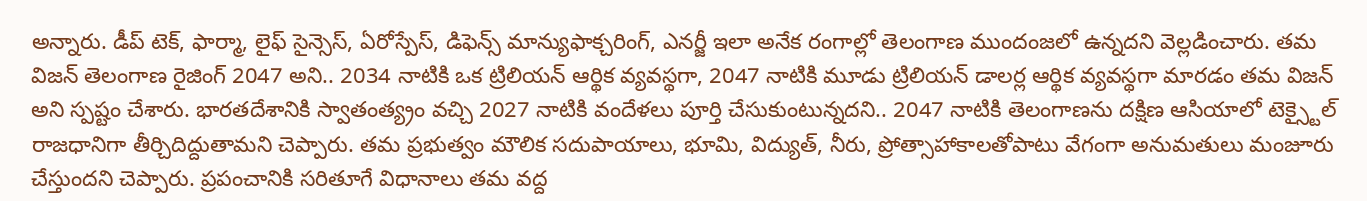అన్నారు. డీప్ టెక్, ఫార్మా, లైఫ్ సైన్సెస్, ఏరోస్పేస్, డిఫెన్స్ మాన్యుఫాక్చరింగ్, ఎనర్జీ ఇలా అనేక రంగాల్లో తెలంగాణ ముందంజలో ఉన్నదని వెల్లడించారు. తమ విజన్ తెలంగాణ రైజింగ్ 2047 అని.. 2034 నాటికి ఒక ట్రిలియన్ ఆర్థిక వ్యవస్థగా, 2047 నాటికి మూడు ట్రిలియన్ డాలర్ల ఆర్థిక వ్యవస్థగా మారడం తమ విజన్ అని స్పష్టం చేశారు. భారతదేశానికి స్వాతంత్య్రం వచ్చి 2027 నాటికి వందేళలు పూర్తి చేసుకుంటున్నదని.. 2047 నాటికి తెలంగాణను దక్షిణ ఆసియాలో టెక్స్టైల్ రాజధానిగా తీర్చిదిద్దుతామని చెప్పారు. తమ ప్రభుత్వం మౌలిక సదుపాయాలు, భూమి, విద్యుత్, నీరు, ప్రోత్సాహాకాలతోపాటు వేగంగా అనుమతులు మంజూరు చేస్తుందని చెప్పారు. ప్రపంచానికి సరితూగే విధానాలు తమ వద్ద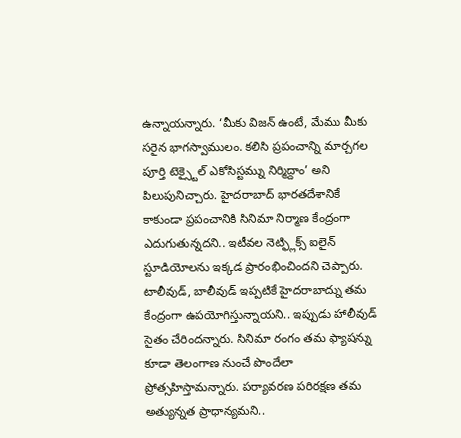ఉన్నాయన్నారు. ‘మీకు విజన్ ఉంటే, మేము మీకు సరైన భాగస్వాములం. కలిసి ప్రపంచాన్ని మార్చగల పూర్తి టెక్స్టైల్ ఎకోసిస్టమ్ను నిర్మిద్దాం’ అని పిలుపునిచ్చారు. హైదరాబాద్ భారతదేశానికే కాకుండా ప్రపంచానికి సినిమా నిర్మాణ కేంద్రంగా ఎదుగుతున్నదని.. ఇటీవల నెట్ఫ్లిక్స్ ఐలైన్ స్టూడియోలను ఇక్కడ ప్రారంభించిందని చెప్పారు. టాలీవుడ్, బాలీవుడ్ ఇప్పటికే హైదరాబాద్ను తమ కేంద్రంగా ఉపయోగిస్తున్నాయని.. ఇప్పుడు హాలీవుడ్ సైతం చేరిందన్నారు. సినిమా రంగం తమ ఫ్యాషన్ను కూడా తెలంగాణ నుంచే పొందేలా ప్రోత్సహిస్తామన్నారు. పర్యావరణ పరిరక్షణ తమ అత్యున్నత ప్రాధాన్యమని..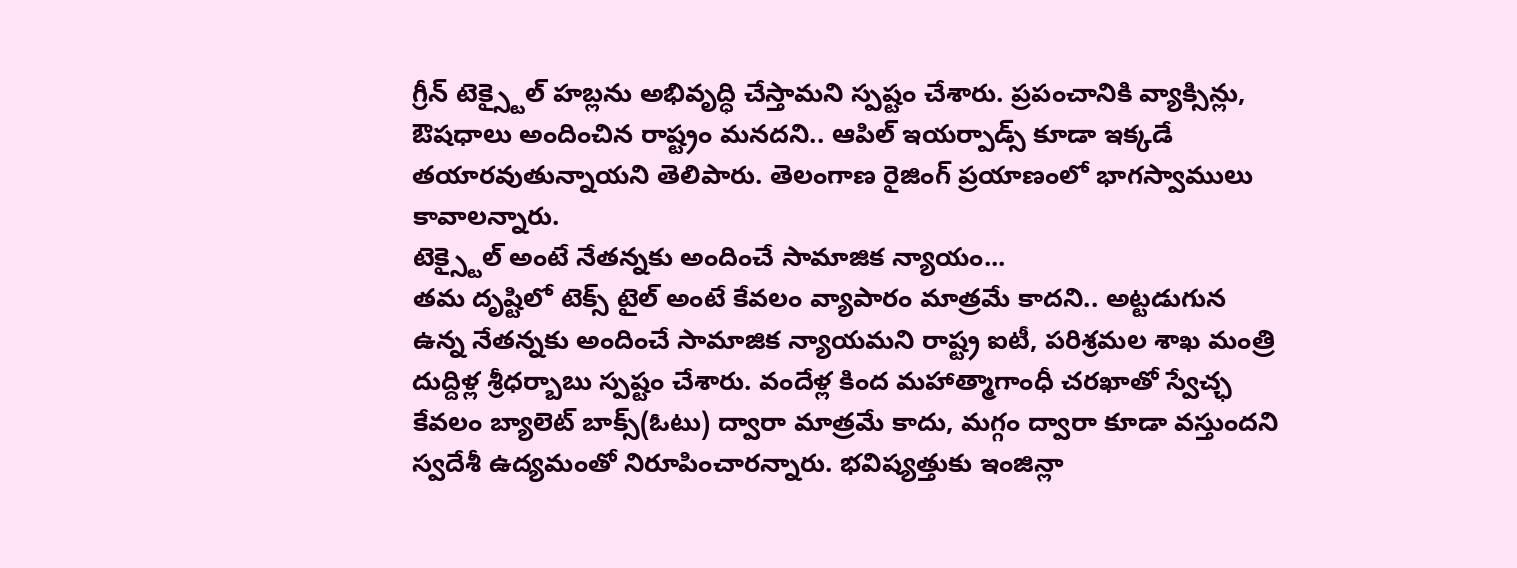గ్రీన్ టెక్స్టైల్ హబ్లను అభివృద్ధి చేస్తామని స్పష్టం చేశారు. ప్రపంచానికి వ్యాక్సిన్లు, ఔషధాలు అందించిన రాష్ట్రం మనదని.. ఆపిల్ ఇయర్పాడ్స్ కూడా ఇక్కడే తయారవుతున్నాయని తెలిపారు. తెలంగాణ రైజింగ్ ప్రయాణంలో భాగస్వాములు కావాలన్నారు.
టెక్స్టైల్ అంటే నేతన్నకు అందించే సామాజిక న్యాయం...
తమ దృష్టిలో టెక్స్ టైల్ అంటే కేవలం వ్యాపారం మాత్రమే కాదని.. అట్టడుగున ఉన్న నేతన్నకు అందించే సామాజిక న్యాయమని రాష్ట్ర ఐటీ, పరిశ్రమల శాఖ మంత్రి దుద్దిళ్ల శ్రీధర్బాబు స్పష్టం చేశారు. వందేళ్ల కింద మహాత్మాగాంధీ చరఖాతో స్వేచ్ఛ కేవలం బ్యాలెట్ బాక్స్(ఓటు) ద్వారా మాత్రమే కాదు, మగ్గం ద్వారా కూడా వస్తుందని స్వదేశీ ఉద్యమంతో నిరూపించారన్నారు. భవిష్యత్తుకు ఇంజిన్లా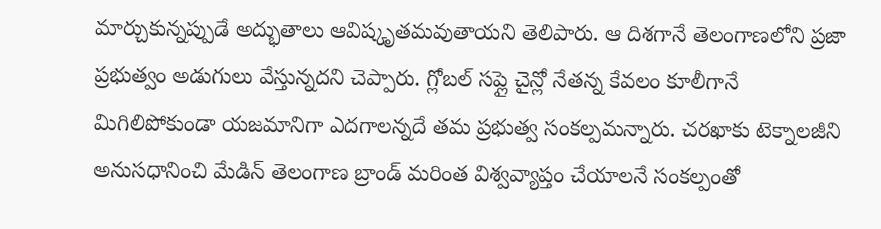మార్చుకున్నప్పుడే అద్భుతాలు ఆవిష్కృతమవుతాయని తెలిపారు. ఆ దిశగానే తెలంగాణలోని ప్రజా ప్రభుత్వం అడుగులు వేస్తున్నదని చెప్పారు. గ్లోబల్ సప్లై చైన్లో నేతన్న కేవలం కూలీగానే మిగిలిపోకుండా యజమానిగా ఎదగాలన్నదే తమ ప్రభుత్వ సంకల్పమన్నారు. చరఖాకు టెక్నాలజీని అనుసధానించి మేడిన్ తెలంగాణ బ్రాండ్ మరింత విశ్వవ్యాప్తం చేయాలనే సంకల్పంతో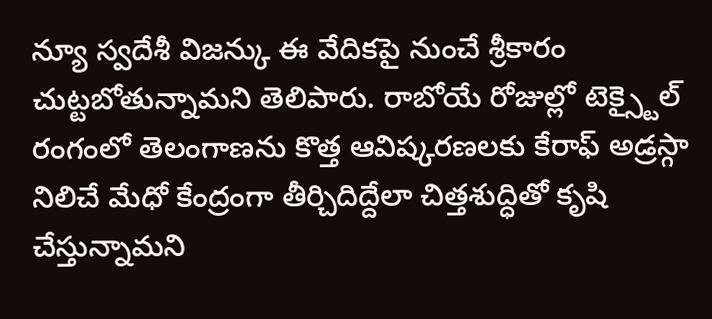న్యూ స్వదేశీ విజన్కు ఈ వేదికపై నుంచే శ్రీకారం చుట్టబోతున్నామని తెలిపారు. రాబోయే రోజుల్లో టెక్స్టైల్ రంగంలో తెలంగాణను కొత్త ఆవిష్కరణలకు కేరాఫ్ అడ్రస్గా నిలిచే మేధో కేంద్రంగా తీర్చిదిద్దేలా చిత్తశుద్ధితో కృషి చేస్తున్నామని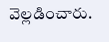వెల్లడించారు.